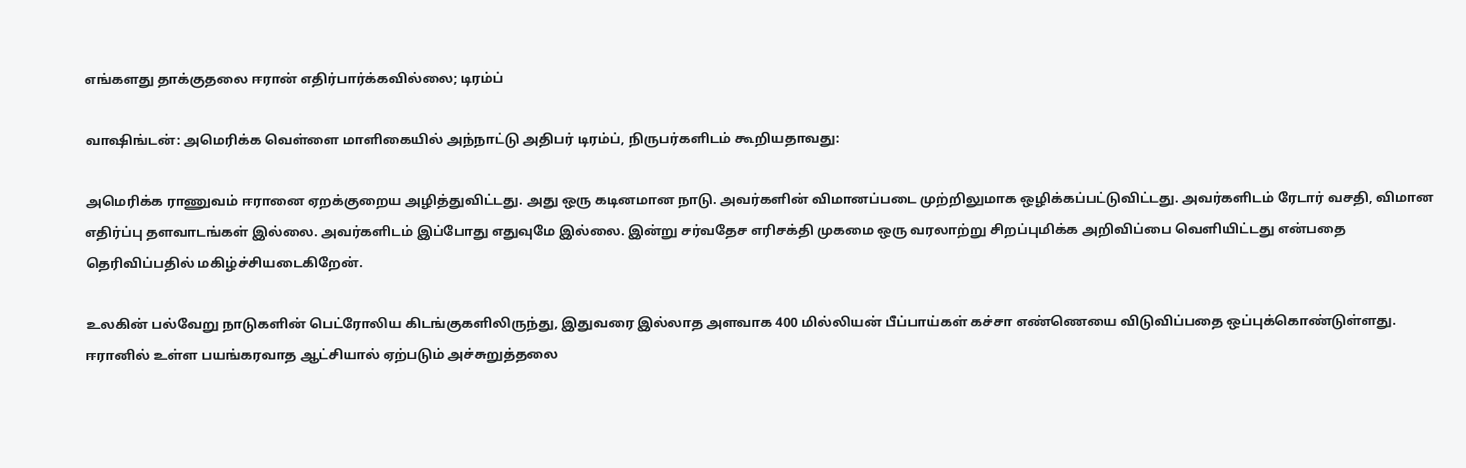எங்களது தாக்குதலை ஈரான் எதிர்பார்க்கவில்லை; டிரம்ப்

வாஷிங்டன்: அமெரிக்க வெள்ளை மாளிகையில் அந்நாட்டு அதிபர் டிரம்ப், நிருபர்களிடம் கூறியதாவது:

அமெரிக்க ராணுவம் ஈரானை ஏறக்குறைய அழித்துவிட்டது. அது ஒரு கடினமான நாடு. அவர்களின் விமானப்படை முற்றிலுமாக ஒழிக்கப்பட்டுவிட்டது. அவர்களிடம் ரேடார் வசதி, விமான எதிர்ப்பு தளவாடங்கள் இல்லை. அவர்களிடம் இப்போது எதுவுமே இல்லை. இன்று சர்வதேச எரிசக்தி முகமை ஒரு வரலாற்று சிறப்புமிக்க அறிவிப்பை வெளியிட்டது என்பதை தெரிவிப்பதில் மகிழ்ச்சியடைகிறேன்.

உலகின் பல்வேறு நாடுகளின் பெட்ரோலிய கிடங்குகளிலிருந்து, இதுவரை இல்லாத அளவாக 400 மில்லியன் பீப்பாய்கள் கச்சா எண்ணெயை விடுவிப்பதை ஒப்புக்கொண்டுள்ளது. ஈரானில் உள்ள பயங்கரவாத ஆட்சியால் ஏற்படும் அச்சுறுத்தலை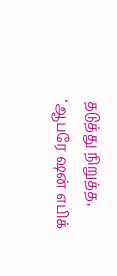தடுத்து நிறுத்த, ‘ஆபரே ஷன் எபிக்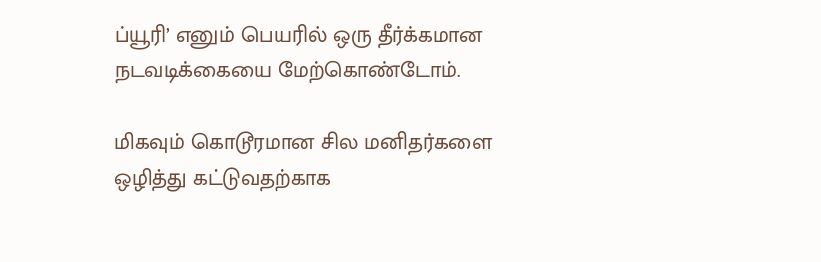ப்யூரி’ எனும் பெயரில் ஒரு தீர்க்கமான நடவடிக்கையை மேற்கொண்டோம்.

மிகவும் கொடூரமான சில மனிதர்களை ஒழித்து கட்டுவதற்காக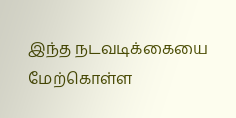இந்த நடவடிக்கையை மேற்கொள்ள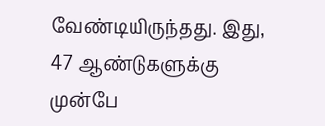வேண்டியிருந்தது. இது, 47 ஆண்டுகளுக்கு முன்பே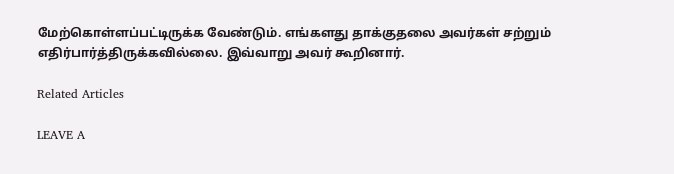மேற்கொள்ளப்பட்டிருக்க வேண்டும். எங்களது தாக்குதலை அவர்கள் சற்றும் எதிர்பார்த்திருக்கவில்லை. இவ்வாறு அவர் கூறினார்.

Related Articles

LEAVE A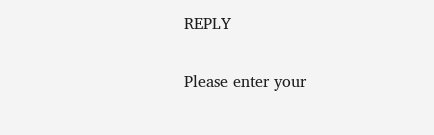REPLY

Please enter your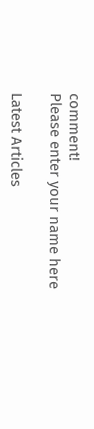comment!
Please enter your name here

Latest Articles